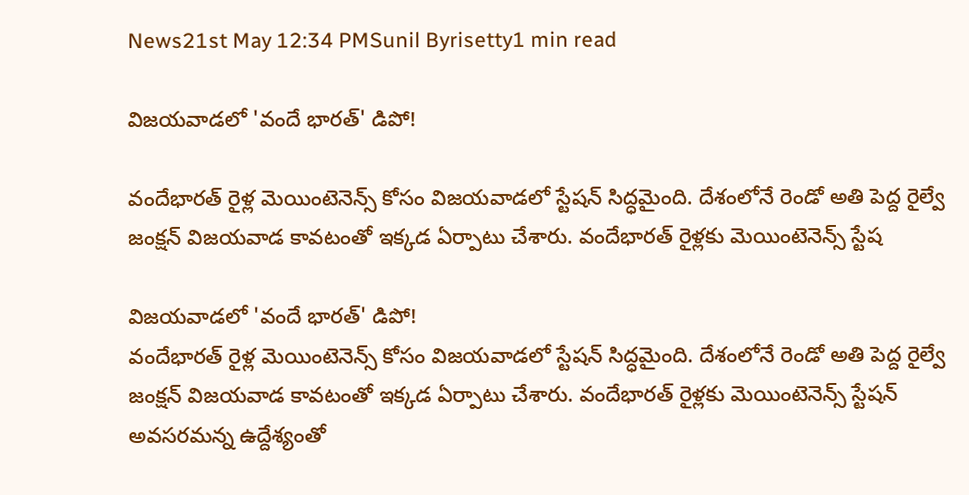News21st May 12:34 PMSunil Byrisetty1 min read

విజయవాడలో 'వందే భారత్' డిపో!

వందేభారత్ రైళ్ల మెయింటెనెన్స్ కోసం విజయవాడలో స్టేషన్ సిద్ధమైంది. దేశంలోనే రెండో అతి పెద్ద రైల్వే జంక్షన్ విజయవాడ కావటంతో ఇక్కడ ఏర్పాటు చేశారు. వందేభారత్ రైళ్లకు మెయింటెనెన్స్ స్టేష

విజయవాడలో 'వందే భారత్' డిపో!
వందేభారత్ రైళ్ల మెయింటెనెన్స్ కోసం విజయవాడలో స్టేషన్ సిద్ధమైంది. దేశంలోనే రెండో అతి పెద్ద రైల్వే జంక్షన్ విజయవాడ కావటంతో ఇక్కడ ఏర్పాటు చేశారు. వందేభారత్ రైళ్లకు మెయింటెనెన్స్ స్టేషన్ అవసరమన్న ఉద్దేశ్యంతో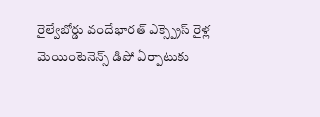రైల్వేబోర్డు వందేభారత్ ఎక్స్ప్రెస్ రైళ్ల మెయింటెనెన్స్ డిపో ఏర్పాటుకు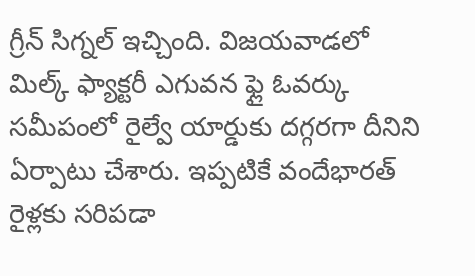గ్రీన్ సిగ్నల్ ఇచ్చింది. విజయవాడలో మిల్క్ ఫ్యాక్టరీ ఎగువన ఫ్లై ఓవర్కు సమీపంలో రైల్వే యార్డుకు దగ్గరగా దీనిని ఏర్పాటు చేశారు. ఇప్పటికే వందేభారత్ రైళ్లకు సరిపడా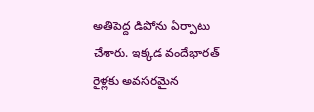అతిపెద్ద డిపోను ఏర్పాటు చేశారు. ఇక్కడ వందేభారత్ రైళ్లకు అవసరమైన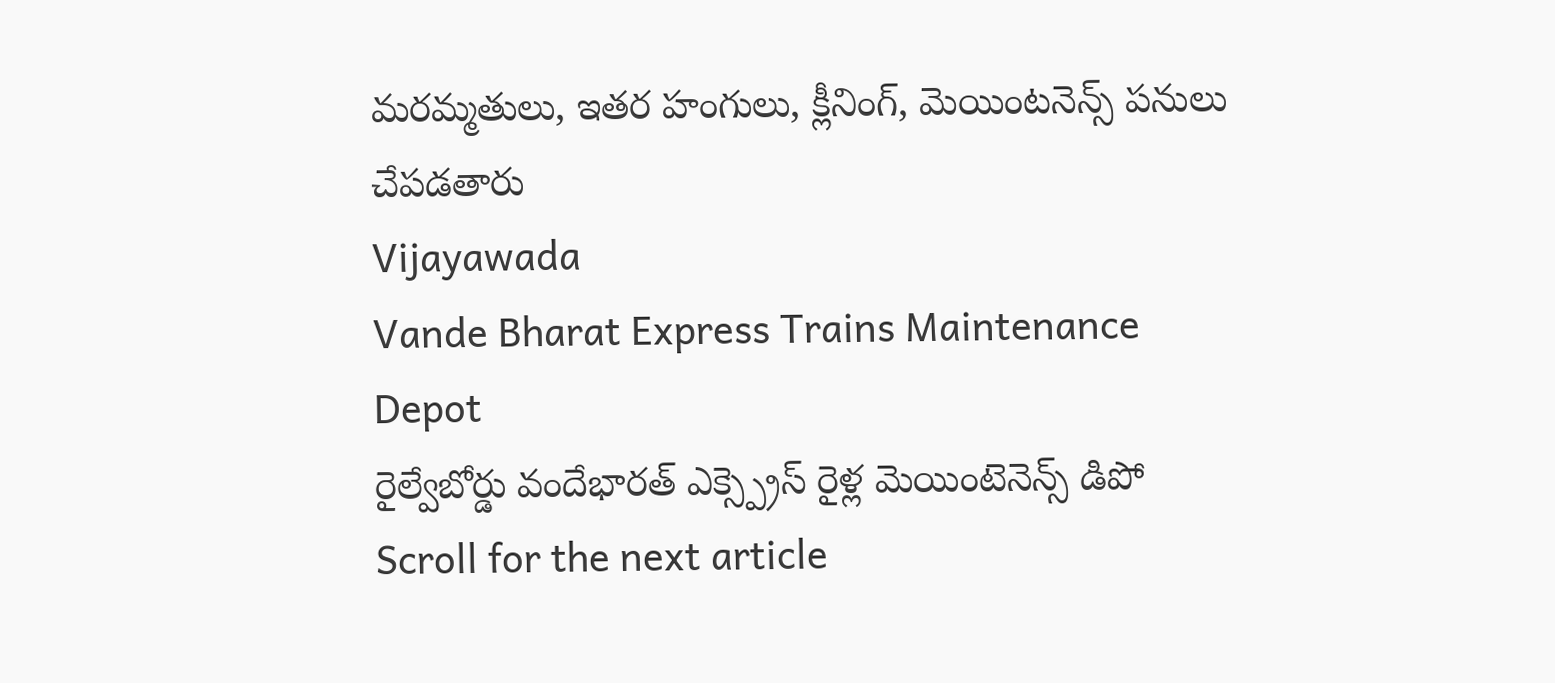మరమ్మతులు, ఇతర హంగులు, క్లీనింగ్, మెయింటనెన్స్ పనులు చేపడతారు
Vijayawada
Vande Bharat Express Trains Maintenance Depot
రైల్వేబోర్డు వందేభారత్ ఎక్స్ప్రెస్ రైళ్ల మెయింటెనెన్స్ డిపో
Scroll for the next article